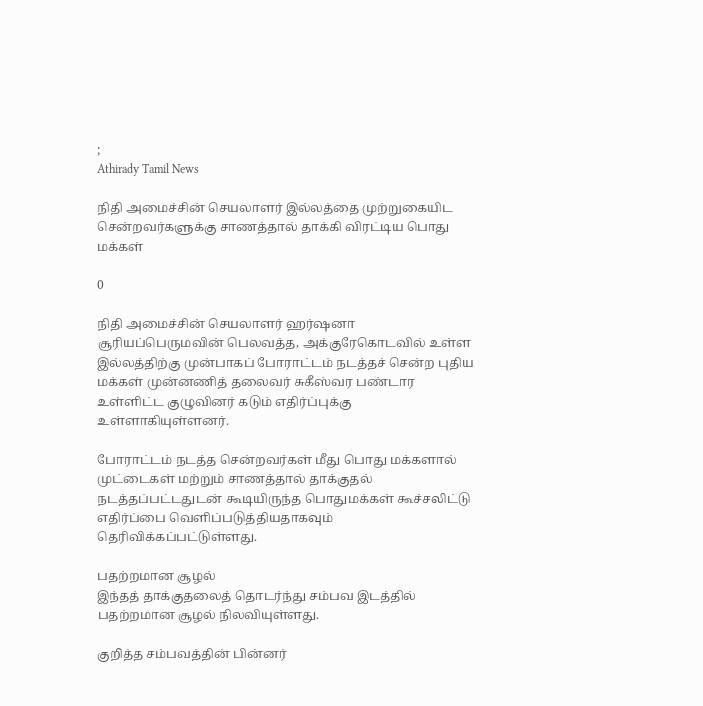;
Athirady Tamil News

நிதி அமைச்சின் செயலாளர் இல்லத்தை முற்றுகையிட சென்றவர்களுக்கு சாணத்தால் தாக்கி விரட்டிய பொது மக்கள்

0

நிதி அமைச்சின் செயலாளர் ஹர்ஷனா சூரியப்பெருமவின் பெலவத்த, அக்குரேகொடவில் உள்ள இல்லத்திற்கு முன்பாகப் போராட்டம் நடத்தச் சென்ற புதிய மக்கள் முன்னணித் தலைவர் சுகீஸ்வர பண்டார உள்ளிட்ட குழுவினர் கடும் எதிர்ப்புக்கு உள்ளாகியுள்ளனர்.

போராட்டம் நடத்த சென்றவர்கள் மீது பொது மக்களால் முட்டைகள் மற்றும் சாணத்தால் தாக்குதல் நடத்தப்பட்டதுடன் கூடியிருந்த பொதுமக்கள் கூச்சலிட்டு எதிர்ப்பை வெளிப்படுத்தியதாகவும் தெரிவிக்கப்பட்டுள்ளது.

பதற்றமான சூழல்
இந்தத் தாக்குதலைத் தொடர்ந்து சம்பவ இடத்தில் பதற்றமான சூழல் நிலவியுள்ளது.

குறித்த சம்பவத்தின் பின்னர்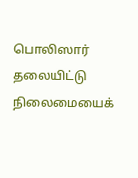பொலிஸார் தலையிட்டு நிலைமையைக்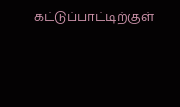கட்டுப்பாட்டிற்குள்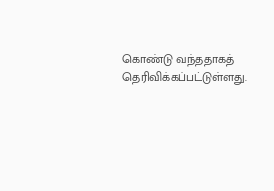கொண்டு வந்ததாகத் தெரிவிக்கப்பட்டுள்ளது.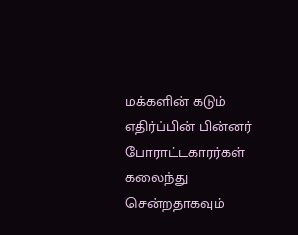மக்களின் கடும் எதிர்ப்பின் பின்னர் போராட்டகாரர்கள் கலைந்து சென்றதாகவும்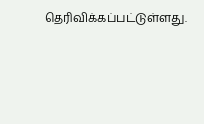தெரிவிக்கப்பட்டுள்ளது.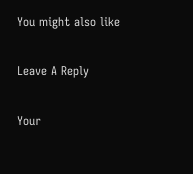You might also like

Leave A Reply

Your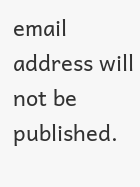email address will not be published.